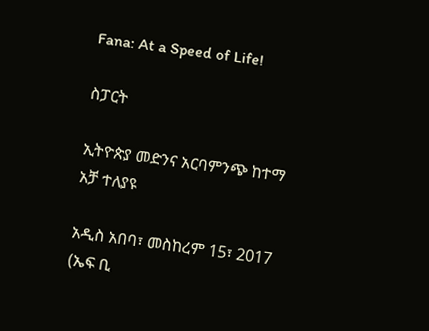Fana: At a Speed of Life!

ስፓርት

ኢትዮጵያ መድንና አርባምንጭ ከተማ አቻ ተለያዩ

አዲስ አበባ፣ መስከረም 15፣ 2017 (ኤፍ ቢ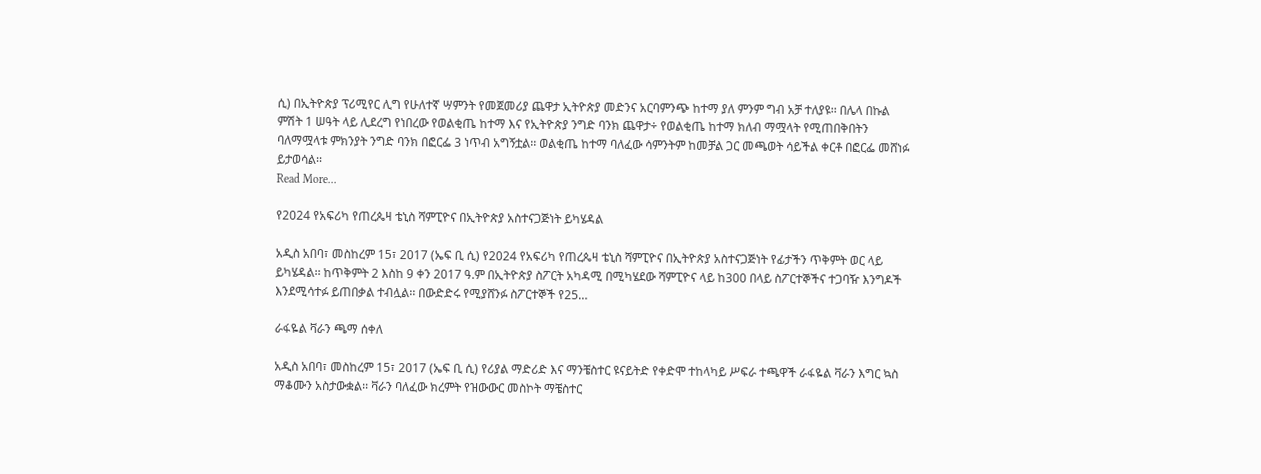ሲ) በኢትዮጵያ ፕሪሚየር ሊግ የሁለተኛ ሣምንት የመጀመሪያ ጨዋታ ኢትዮጵያ መድንና አርባምንጭ ከተማ ያለ ምንም ግብ አቻ ተለያዩ፡፡ በሌላ በኩል ምሽት 1 ሠዓት ላይ ሊደረግ የነበረው የወልቂጤ ከተማ እና የኢትዮጵያ ንግድ ባንክ ጨዋታ÷ የወልቂጤ ከተማ ክለብ ማሟላት የሚጠበቅበትን ባለማሟላቱ ምክንያት ንግድ ባንክ በፎርፌ 3 ነጥብ አግኝቷል፡፡ ወልቂጤ ከተማ ባለፈው ሳምንትም ከመቻል ጋር መጫወት ሳይችል ቀርቶ በፎርፌ መሸነፉ ይታወሳል፡፡
Read More...

የ2024 የአፍሪካ የጠረጴዛ ቴኒስ ሻምፒዮና በኢትዮጵያ አስተናጋጅነት ይካሄዳል

አዲስ አበባ፣ መስከረም 15፣ 2017 (ኤፍ ቢ ሲ) የ2024 የአፍሪካ የጠረጴዛ ቴኒስ ሻምፒዮና በኢትዮጵያ አስተናጋጅነት የፊታችን ጥቅምት ወር ላይ ይካሄዳል፡፡ ከጥቅምት 2 እስከ 9 ቀን 2017 ዓ.ም በኢትዮጵያ ስፖርት አካዳሚ በሚካሄደው ሻምፒዮና ላይ ከ300 በላይ ስፖርተኞችና ተጋባዥ እንግዶች እንደሚሳተፉ ይጠበቃል ተብሏል፡፡ በውድድሩ የሚያሸንፉ ስፖርተኞች የ25…

ራፋዬል ቫራን ጫማ ሰቀለ

አዲስ አበባ፣ መስከረም 15፣ 2017 (ኤፍ ቢ ሲ) የሪያል ማድሪድ እና ማንቼስተር ዩናይትድ የቀድሞ ተከላካይ ሥፍራ ተጫዋች ራፋዬል ቫራን እግር ኳስ ማቆሙን አስታውቋል፡፡ ቫራን ባለፈው ክረምት የዝውውር መስኮት ማቼስተር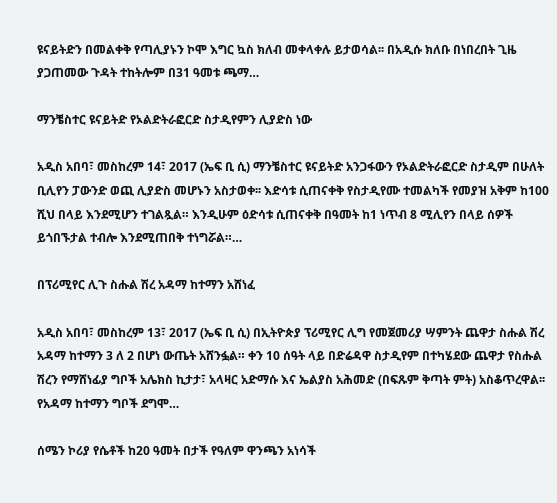ዩናይትድን በመልቀቅ የጣሊያኑን ኮሞ እግር ኳስ ክለብ መቀላቀሉ ይታወሳል፡፡ በአዲሱ ክለቡ በነበረበት ጊዜ ያጋጠመው ጉዳት ተከትሎም በ31 ዓመቱ ጫማ…

ማንቼስተር ዩናይትድ የኦልድትራፎርድ ስታዲየምን ሊያድስ ነው

አዲስ አበባ፣ መስከረም 14፣ 2017 (ኤፍ ቢ ሲ) ማንቼስተር ዩናይትድ አንጋፋውን የኦልድትራፎርድ ስታዲም በሁለት ቢሊየን ፓውንድ ወጪ ሊያድስ መሆኑን አስታወቀ፡፡ እድሳቱ ሲጠናቀቅ የስታዲየሙ ተመልካች የመያዝ አቅም ከ100 ሺህ በላይ እንደሚሆን ተገልጿል። እንዲሁም ዕድሳቱ ሲጠናቀቅ በዓመት ከ1 ነጥብ 8 ሚሊየን በላይ ሰዎች ይጎበኙታል ተብሎ እንደሚጠበቅ ተነግሯል።…

በፕሪሚየር ሊጉ ስሑል ሽረ አዳማ ከተማን አሸነፈ

አዲስ አበባ፣ መስከረም 13፣ 2017 (ኤፍ ቢ ሲ) በኢትዮጵያ ፕሪሚየር ሊግ የመጀመሪያ ሣምንት ጨዋታ ስሑል ሽረ አዳማ ከተማን 3 ለ 2 በሆነ ውጤት አሸንፏል። ቀን 10 ሰዓት ላይ በድሬዳዋ ስታዲየም በተካሄደው ጨዋታ የስሑል ሽረን የማሸነፊያ ግቦች አሌክስ ኪታታ፣ አላዛር አድማሱ እና ኤልያስ አሕመድ (በፍጹም ቅጣት ምት) አስቆጥረዋል፡፡ የአዳማ ከተማን ግቦች ደግሞ…

ሰሜን ኮሪያ የሴቶች ከ20 ዓመት በታች የዓለም ዋንጫን አነሳች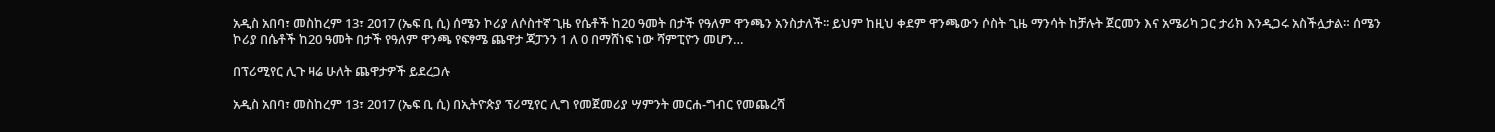አዲስ አበባ፣ መስከረም 13፣ 2017 (ኤፍ ቢ ሲ) ሰሜን ኮሪያ ለሶስተኛ ጊዜ የሴቶች ከ20 ዓመት በታች የዓለም ዋንጫን አንስታለች፡፡ ይህም ከዚህ ቀደም ዋንጫውን ሶስት ጊዜ ማንሳት ከቻሉት ጀርመን እና አሜሪካ ጋር ታሪክ እንዲጋሩ አስችሏታል። ሰሜን ኮሪያ በሴቶች ከ20 ዓመት በታች የዓለም ዋንጫ የፍፃሜ ጨዋታ ጃፓንን 1 ለ 0 በማሸነፍ ነው ሻምፒዮን መሆን…

በፕሪሚየር ሊጉ ዛሬ ሁለት ጨዋታዎች ይደረጋሉ

አዲስ አበባ፣ መስከረም 13፣ 2017 (ኤፍ ቢ ሲ) በኢትዮጵያ ፕሪሚየር ሊግ የመጀመሪያ ሣምንት መርሐ-ግብር የመጨረሻ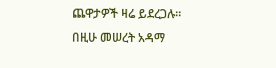ጨዋታዎች ዛሬ ይደረጋሉ። በዚሁ መሠረት አዳማ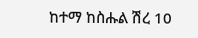ከተማ ከስሑል ሽረ 10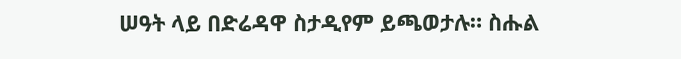ሠዓት ላይ በድሬዳዋ ስታዲየም ይጫወታሉ። ስሑል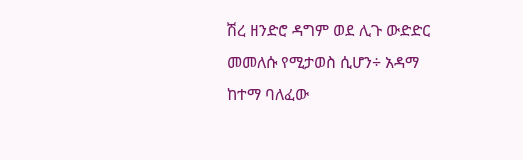ሽረ ዘንድሮ ዳግም ወደ ሊጉ ውድድር መመለሱ የሚታወስ ሲሆን÷ አዳማ ከተማ ባለፈው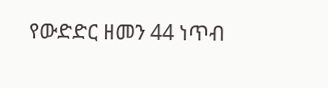የውድድር ዘመን 44 ነጥብ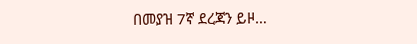በመያዝ 7ኛ ደረጃን ይዞ…